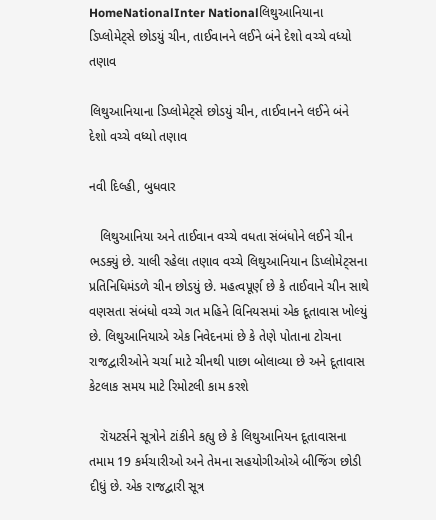HomeNationalInter Nationalલિથુઆનિયાના ડિપ્લોમેટ્સે છોડયું ચીન, તાઈવાનને લઈને બંને દેશો વચ્ચે વધ્યો તણાવ

લિથુઆનિયાના ડિપ્લોમેટ્સે છોડયું ચીન, તાઈવાનને લઈને બંને દેશો વચ્ચે વધ્યો તણાવ

નવી દિલ્હી, બુધવાર

   લિથુઆનિયા અને તાઈવાન વચ્ચે વધતા સંબંધોને લઈને ચીન ભડક્યું છે. ચાલી રહેલા તણાવ વચ્ચે લિથુઆનિયાન ડિપ્લોમેટ્સના પ્રતિનિધિમંડળે ચીન છોડયું છે. મહત્વપૂર્ણ છે કે તાઈવાને ચીન સાથે વણસતા સંબંધો વચ્ચે ગત મહિને વિનિયસમાં એક દૂતાવાસ ખોલ્યું છે. લિથુઆનિયાએ એક નિવેદનમાં છે કે તેણે પોતાના ટોચના રાજદ્વારીઓને ચર્ચા માટે ચીનથી પાછા બોલાવ્યા છે અને દૂતાવાસ કેટલાક સમય માટે રિમોટલી કામ કરશે

   રૉયટર્સને સૂત્રોને ટાંકીને કહ્યુ છે કે લિથુઆનિયન દૂતાવાસના તમામ 19 કર્મચારીઓ અને તેમના સહયોગીઓએ બીજિંગ છોડી દીધું છે. એક રાજદ્વારી સૂત્ર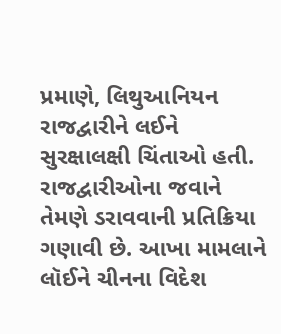પ્રમાણે, લિથુઆનિયન રાજદ્વારીને લઈને સુરક્ષાલક્ષી ચિંતાઓ હતી. રાજદ્વારીઓના જવાને તેમણે ડરાવવાની પ્રતિક્રિયા ગણાવી છે. આખા મામલાને લૉઈને ચીનના વિદેશ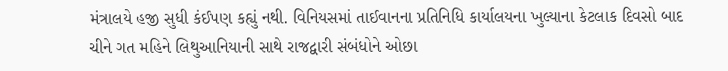મંત્રાલયે હજી સુધી કંઈપણ કહ્યું નથી. વિનિયસમાં તાઈવાનના પ્રતિનિધિ કાર્યાલયના ખુલ્યાના કેટલાક દિવસો બાદ ચીને ગત મહિને લિથુઆનિયાની સાથે રાજદ્વારી સંબંધોને ઓછા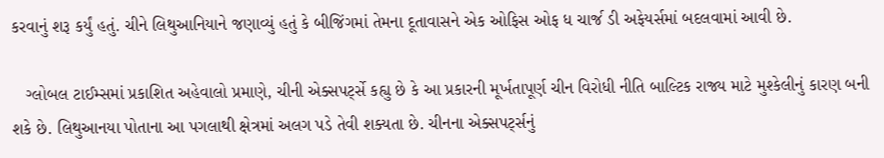કરવાનું શરૂ કર્યું હતું. ચીને લિથુઆનિયાને જણાવ્યું હતું કે બીજિંગમાં તેમના દૂતાવાસને એક ઓફિસ ઓફ ધ ચાર્જ ડી અફેયર્સમાં બદલવામાં આવી છે.

   ગ્લોબલ ટાઈમ્સમાં પ્રકાશિત અહેવાલો પ્રમાણે, ચીની એક્સપર્ટ્સે કહ્યુ છે કે આ પ્રકારની મૂર્ખતાપૂર્ણ ચીન વિરોધી નીતિ બાલ્ટિક રાજ્ય માટે મુશ્કેલીનું કારણ બની શકે છે. લિથુઆનયા પોતાના આ પગલાથી ક્ષેત્રમાં અલગ પડે તેવી શક્યતા છે. ચીનના એક્સપર્ટ્સનું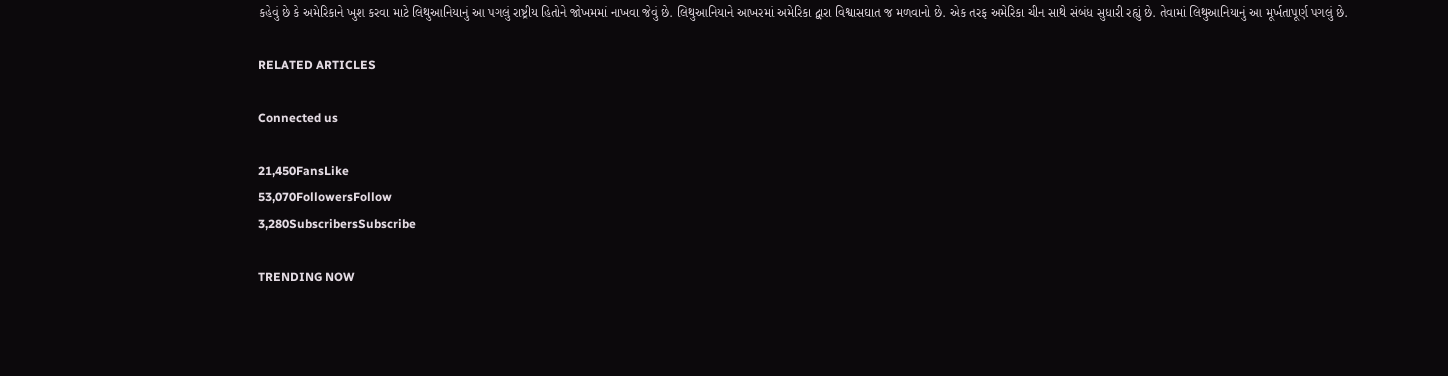કહેવું છે કે અમેરિકાને ખુશ કરવા માટે લિથુઆનિયાનું આ પગલું રાષ્ટ્રીય હિતોને જોખમમાં નાખવા જેવું છે. લિથુઆનિયાને આખરમાં અમેરિકા દ્વારા વિશ્વાસઘાત જ મળવાનો છે. એક તરફ અમેરિકા ચીન સાથે સંબંધ સુધારી રહ્યું છે. તેવામાં લિથુઆનિયાનું આ મૂર્ખતાપૂર્ણ પગલું છે.

RELATED ARTICLES

Connected us

21,450FansLike
53,070FollowersFollow
3,280SubscribersSubscribe

TRENDING NOW